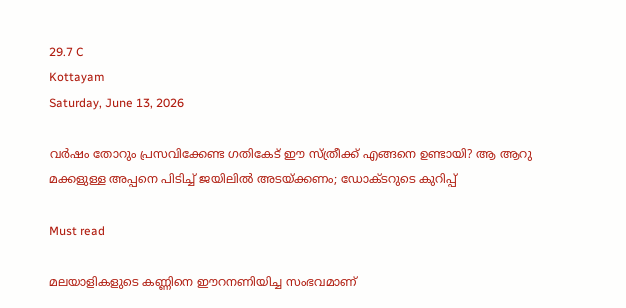29.7 C
Kottayam
Saturday, June 13, 2026

വര്‍ഷം തോറും പ്രസവിക്കേണ്ട ഗതികേട് ഈ സ്ത്രീക്ക് എങ്ങനെ ഉണ്ടായി? ആ ആറു മക്കളുള്ള അപ്പനെ പിടിച്ച് ജയിലില്‍ അടയ്ക്കണം; ഡോക്ടറുടെ കുറിപ്പ്

Must read

മലയാളികളുടെ കണ്ണിനെ ഈറനണിയിച്ച സംഭവമാണ്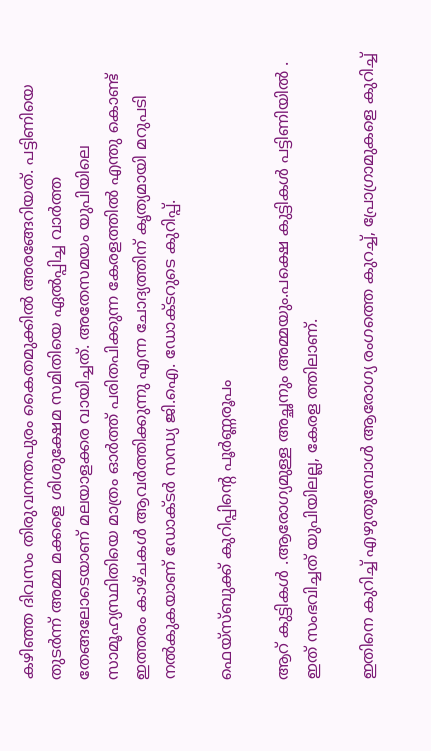കഴിഞ്ഞ ദിവസം തിരുവനന്തപുരം കൈതമുക്കില്‍ അരങ്ങേറിയത്. പട്ടിണിയെ തുടര്‍ന്ന് അമ്മ മക്കളെ ശിശുക്ഷേമ സമിതിയെ ഏല്‍പ്പിച്ച വാര്‍ത്ത തേങ്ങലോടെയാണ് മലയാളക്കര വായിച്ചത്. അതേസമയം യുപിയിലെ സാമൂഹ്യസ്ഥിതിയെ മാത്രം ഓര്‍ത്ത് പരിതപിക്കുന്ന കേരളത്തില്‍ എന്തു കൊണ്ട് ഇത്തരം കാഴ്ചകള്‍ ആവര്‍ത്തിക്കുന്നു എന്ന ചോദ്യത്തിന് കൃത്യമായി മറുപടി നല്‍കുകയാണ് ഡോക്ടര്‍ സന്ധ്യ ജി.ഐ. ഡോക്ടറുടെ കുറിപ്പ്.

ഫെയ്സ്ബുക്ക് കുറിപ്പിന്റെ പൂര്‍ണ്ണരൂപം

ആറ് കുട്ടികള്‍ .ആരോഗ്യമുള്ള അച്ഛനും അമ്മയും.പക്ഷെ കുട്ടികള്‍ പട്ടിണിയില്‍ . ഇത് സംഭവിച്ചത് യുപിയിലല്ല, കേരള ത്തിലാണ്.

ഇതിനെ കുറിച്ച് എഴുതുമ്പോള്‍ ആരോഗ്യ രംഗത്തെ കുറച്ച്, പ്രോഗ്രാമുകളെ കുറിച്ച്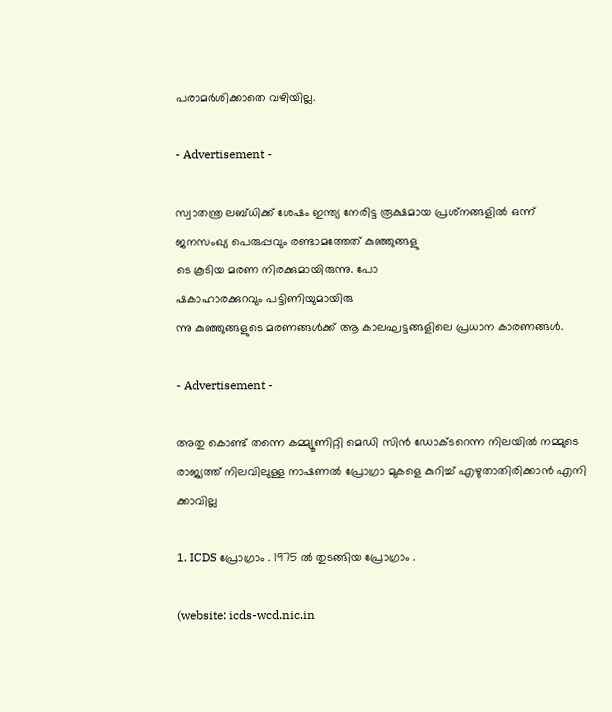പരാമര്‍ശിക്കാതെ വഴിയില്ല.

- Advertisement -

സ്വാതന്ത്ര ലബ്ധിക്ക് ശേഷം ഇന്ത്യ നേരിട്ട രൂക്ഷമായ പ്രശ്‌നങ്ങളില്‍ ഒന്ന് ജനസംഖ്യ പെരുപ്പവും രണ്ടാമത്തേത് കുഞ്ഞുങ്ങളു
ടെ കൂടിയ മരണ നിരക്കുമായിരുന്നു. പോ
ഷകാഹാരക്കുറവും പട്ടിണിയുമായിരു
ന്നു കുഞ്ഞുങ്ങളുടെ മരണങ്ങള്‍ക്ക് ആ കാലഘട്ടങ്ങളിലെ പ്രധാന കാരണങ്ങള്‍.

- Advertisement -

അതു കൊണ്ട് തന്നെ കമ്മ്യൂണിറ്റി മെഡി സിന്‍ ഡോക്ടറെന്ന നിലയില്‍ നമ്മുടെ രാജ്യത്ത് നിലവിലുള്ള നാഷണല്‍ പ്രോഗ്രാ മുകളെ കുറിച്ച് എഴുതാതിരിക്കാന്‍ എനി ക്കാവില്ല

1. ICDS പ്രോഗ്രാം . 1975 ല്‍ തുടങ്ങിയ പ്രോഗ്രാം .

(website: icds-wcd.nic.in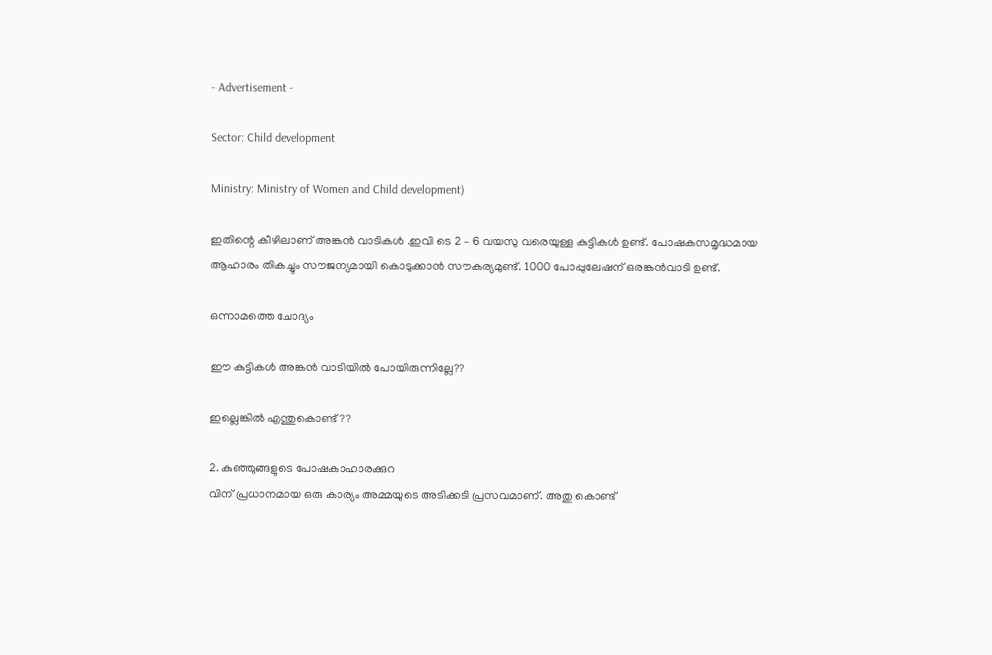- Advertisement -

Sector: Child development

Ministry: Ministry of Women and Child development)

ഇതിന്റെ കീഴിലാണ് അങ്കന്‍ വാടികള്‍ .ഇവി ടെ 2 – 6 വയസു വരെയുള്ള കുട്ടികള്‍ ഉണ്ട്. പോഷകസമൃദ്ധമായ ആഹാരം തികച്ചും സൗജന്യമായി കൊടുക്കാന്‍ സൗകര്യമുണ്ട്. 1000 പോപ്പുലേഷന് ഒരങ്കന്‍വാടി ഉണ്ട്.

ഒന്നാമത്തെ ചോദ്യം

ഈ കുട്ടികള്‍ അങ്കന്‍ വാടിയില്‍ പോയിരുന്നില്ലേ??

ഇല്ലെങ്കില്‍ എന്തുകൊണ്ട്??

2. കുഞ്ഞുങ്ങളുടെ പോഷകാഹാരക്കുറ
വിന് പ്രധാനമായ ഒരു കാര്യം അമ്മയുടെ അടിക്കടി പ്രസവമാണ്. അതു കൊണ്ട്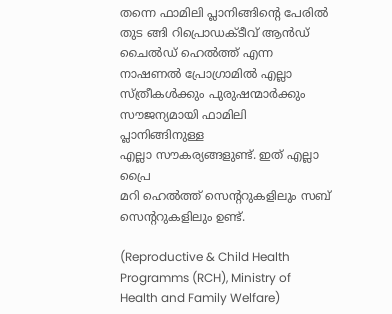തന്നെ ഫാമിലി പ്ലാനിങ്ങിന്റെ പേരില്‍ തുട ങ്ങി റിപ്രൊഡക്ടീവ് ആന്‍ഡ് ചൈല്‍ഡ് ഹെല്‍ത്ത് എന്ന നാഷണല്‍ പ്രോഗ്രാമില്‍ എല്ലാ സ്ത്രീകള്‍ക്കും പുരുഷന്മാര്‍ക്കും സൗജന്യമായി ഫാമിലി പ്ലാനിങ്ങിനുള്ള
എല്ലാ സൗകര്യങ്ങളുണ്ട്. ഇത് എല്ലാ പ്രൈ
മറി ഹെല്‍ത്ത് സെന്ററുകളിലും സബ് സെന്ററുകളിലും ഉണ്ട്.

(Reproductive & Child Health Programms (RCH), Ministry of Health and Family Welfare)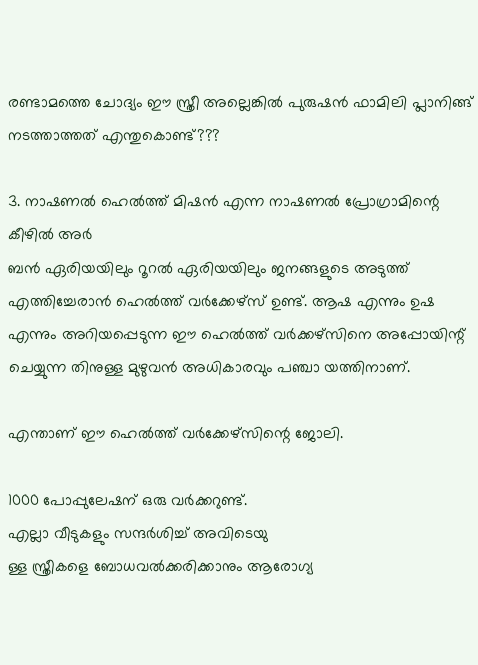രണ്ടാമത്തെ ചോദ്യം ഈ സ്ത്രീ അല്ലെങ്കില്‍ പുരുഷന്‍ ഫാമിലി പ്ലാനിങ്ങ് നടത്താത്തത് എന്തുകൊണ്ട്???

3. നാഷണല്‍ ഹെല്‍ത്ത് മിഷന്‍ എന്ന നാഷണല്‍ പ്രോഗ്രാമിന്റെ കീഴില്‍ അര്‍
ബന്‍ ഏരിയയിലും റൂറല്‍ ഏരിയയിലും ജനങ്ങളുടെ അടുത്ത് എത്തിച്ചേരാന്‍ ഹെല്‍ത്ത് വര്‍ക്കേഴ്‌സ് ഉണ്ട്. ആഷ എന്നും ഉഷ എന്നും അറിയപ്പെടുന്ന ഈ ഹെല്‍ത്ത് വര്‍ക്കഴ്‌സിനെ അപ്പോയിന്റ് ചെയ്യുന്ന തിനുള്ള മുഴുവന്‍ അധികാരവും പഞ്ചാ യത്തിനാണ്.

എന്താണ് ഈ ഹെല്‍ത്ത് വര്‍ക്കേഴ്‌സിന്റെ ജോലി.

1000 പോപ്പുലേഷന് ഒരു വര്‍ക്കറുണ്ട്.
എല്ലാ വീടുകളും സന്ദര്‍ശിച്ച് അവിടെയു
ള്ള സ്ത്രീകളെ ബോധവല്‍ക്കരിക്കാനും ആരോഗ്യ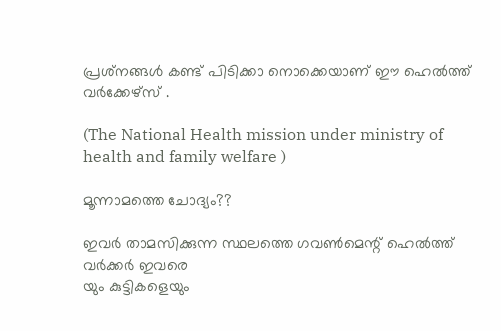പ്രശ്‌നങ്ങള്‍ കണ്ട് പിടിക്കാ നൊക്കെയാണ് ഈ ഹെല്‍ത്ത് വര്‍ക്കേഴ്‌സ് .

(The National Health mission under ministry of health and family welfare )

മൂന്നാമത്തെ ചോദ്യം??

ഇവര്‍ താമസിക്കുന്ന സ്ഥലത്തെ ഗവണ്‍മെന്റ് ഹെല്‍ത്ത് വര്‍ക്കര്‍ ഇവരെ
യും കുട്ടികളെയും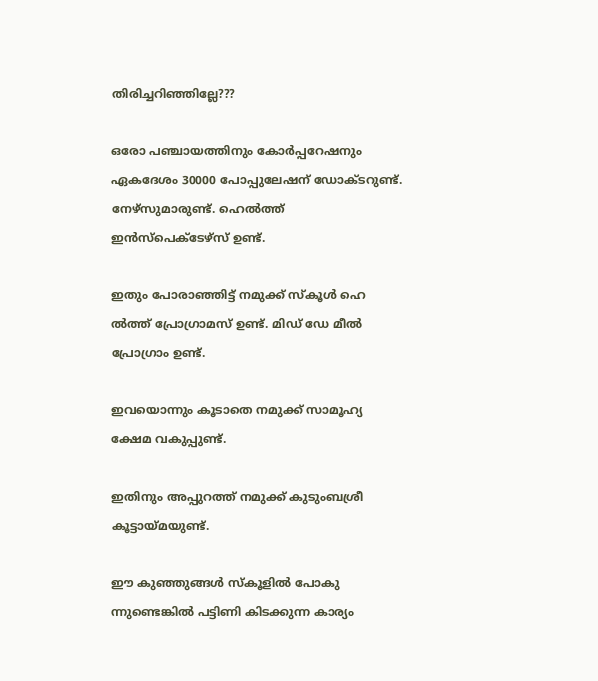തിരിച്ചറിഞ്ഞില്ലേ???

ഒരോ പഞ്ചായത്തിനും കോര്‍പ്പറേഷനും ഏകദേശം 30000 പോപ്പുലേഷന് ഡോക്ടറുണ്ട്. നേഴ്‌സുമാരുണ്ട്. ഹെല്‍ത്ത് ഇന്‍സ്‌പെക്ടേഴ്‌സ് ഉണ്ട്.

ഇതും പോരാഞ്ഞിട്ട് നമുക്ക് സ്‌കൂള്‍ ഹെ ല്‍ത്ത് പ്രോഗ്രാമസ് ഉണ്ട്. മിഡ് ഡേ മീല്‍ പ്രോഗ്രാം ഉണ്ട്.

ഇവയൊന്നും കൂടാതെ നമുക്ക് സാമൂഹ്യ ക്ഷേമ വകുപ്പുണ്ട്.

ഇതിനും അപ്പുറത്ത് നമുക്ക് കുടുംബശ്രീ കൂട്ടായ്മയുണ്ട്.

ഈ കുഞ്ഞുങ്ങള്‍ സ്‌കൂളില്‍ പോകു ന്നുണ്ടെങ്കില്‍ പട്ടിണി കിടക്കുന്ന കാര്യം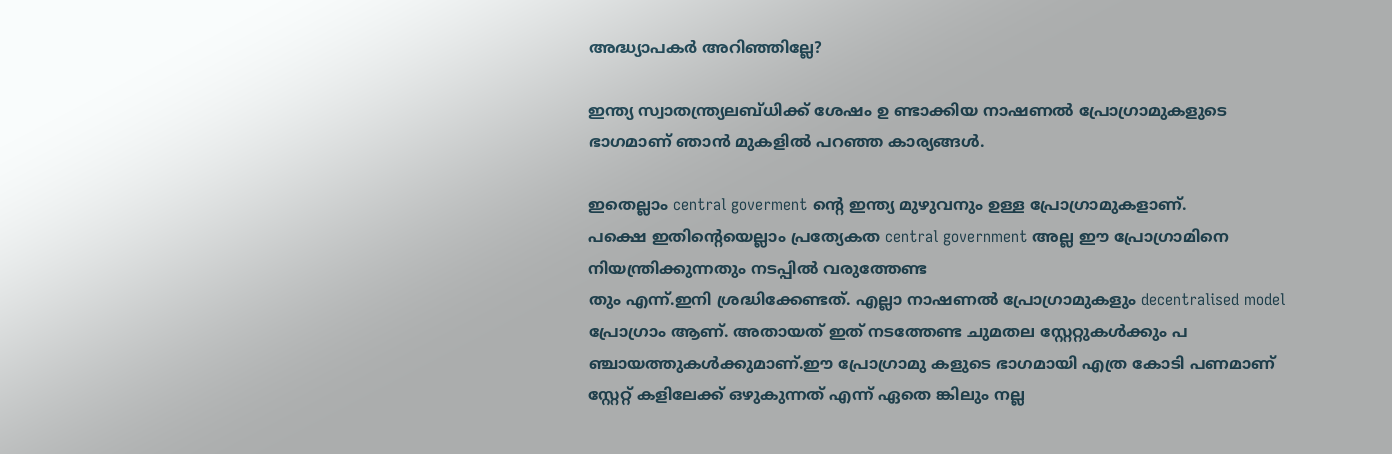അദ്ധ്യാപകര്‍ അറിഞ്ഞില്ലേ?

ഇന്ത്യ സ്വാതന്ത്ര്യലബ്ധിക്ക് ശേഷം ഉ ണ്ടാക്കിയ നാഷണല്‍ പ്രോഗ്രാമുകളുടെ ഭാഗമാണ് ഞാന്‍ മുകളില്‍ പറഞ്ഞ കാര്യങ്ങള്‍.

ഇതെല്ലാം central goverment ന്റെ ഇന്ത്യ മുഴുവനും ഉള്ള പ്രോഗ്രാമുകളാണ്.
പക്ഷെ ഇതിന്റെയെല്ലാം പ്രത്യേകത central government അല്ല ഈ പ്രോഗ്രാമിനെ നിയന്ത്രിക്കുന്നതും നടപ്പില്‍ വരുത്തേണ്ട
തും എന്ന്.ഇനി ശ്രദ്ധിക്കേണ്ടത്. എല്ലാ നാഷണല്‍ പ്രോഗ്രാമുകളും decentralised model പ്രോഗ്രാം ആണ്. അതായത് ഇത് നടത്തേണ്ട ചുമതല സ്റ്റേറ്റുകള്‍ക്കും പ
ഞ്ചായത്തുകള്‍ക്കുമാണ്.ഈ പ്രോഗ്രാമു കളുടെ ഭാഗമായി എത്ര കോടി പണമാണ് സ്റ്റേറ്റ് കളിലേക്ക് ഒഴുകുന്നത് എന്ന് ഏതെ ങ്കിലും നല്ല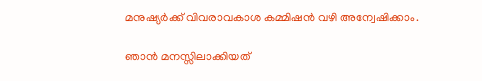മനുഷ്യര്‍ക്ക് വിവരാവകാശ കമ്മിഷന്‍ വഴി അന്വേഷിക്കാം.

ഞാന്‍ മനസ്സിലാക്കിയത്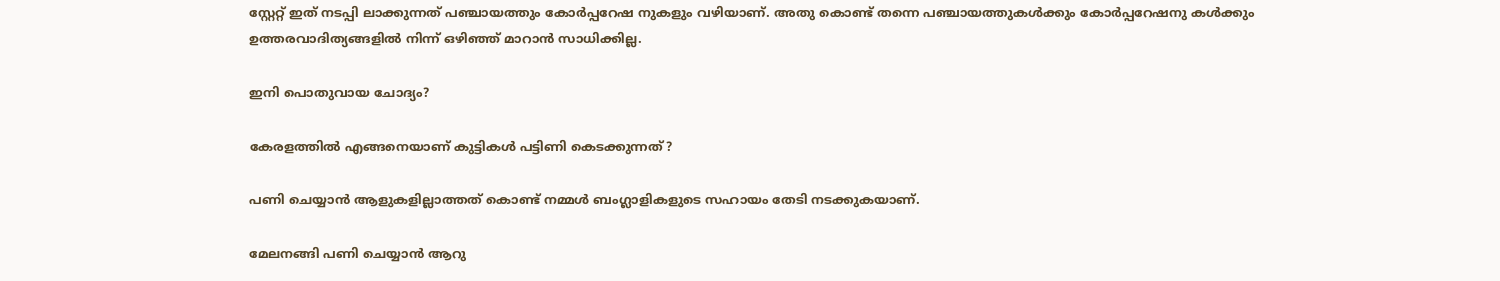സ്റ്റേറ്റ് ഇത് നടപ്പി ലാക്കുന്നത് പഞ്ചായത്തും കോര്‍പ്പറേഷ നുകളും വഴിയാണ്. അതു കൊണ്ട് തന്നെ പഞ്ചായത്തുകള്‍ക്കും കോര്‍പ്പറേഷനു കള്‍ക്കും ഉത്തരവാദിത്യങ്ങളില്‍ നിന്ന് ഒഴിഞ്ഞ് മാറാന്‍ സാധിക്കില്ല.

ഇനി പൊതുവായ ചോദ്യം?

കേരളത്തില്‍ എങ്ങനെയാണ് കുട്ടികള്‍ പട്ടിണി കെടക്കുന്നത്?

പണി ചെയ്യാന്‍ ആളുകളില്ലാത്തത് കൊണ്ട് നമ്മള്‍ ബംഗ്ലാളികളുടെ സഹായം തേടി നടക്കുകയാണ്.

മേലനങ്ങി പണി ചെയ്യാന്‍ ആറു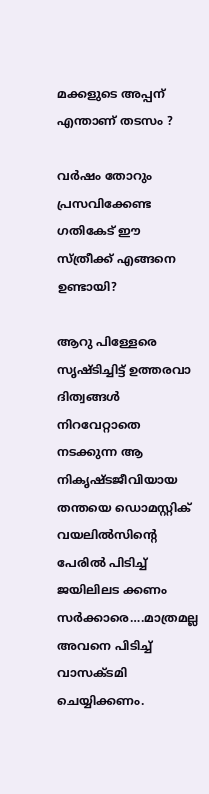മക്കളുടെ അപ്പന് എന്താണ് തടസം ?

വര്‍ഷം തോറും പ്രസവിക്കേണ്ട ഗതികേട് ഈ സ്ത്രീക്ക് എങ്ങനെ ഉണ്ടായി?

ആറു പിള്ളേരെ സൃഷ്ടിച്ചിട്ട് ഉത്തരവാ ദിത്വങ്ങള്‍ നിറവേറ്റാതെ നടക്കുന്ന ആ നികൃഷ്ടജീവിയായ തന്തയെ ഡൊമസ്റ്റിക് വയലില്‍സിന്റെ പേരില്‍ പിടിച്ച് ജയിലിലട ക്കണം സര്‍ക്കാരെ….മാത്രമല്ല അവനെ പിടിച്ച് വാസക്ടമി ചെയ്യിക്കണം.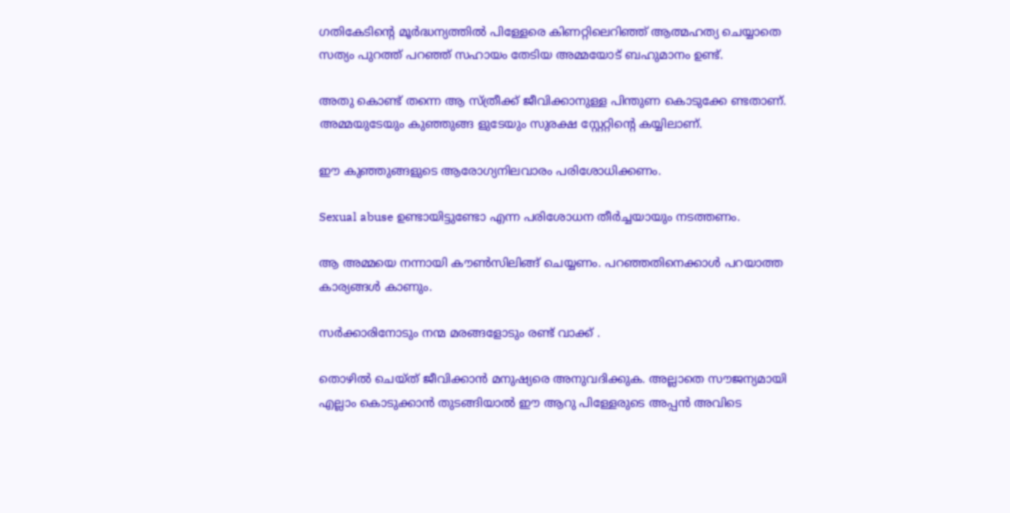ഗതികേടിന്റെ മൂര്‍ദ്ധന്യത്തില്‍ പിള്ളേരെ കിണറ്റിലെറിഞ്ഞ് ആത്മഹത്യ ചെയ്യാതെ സത്യം പുറത്ത് പറഞ്ഞ് സഹായം തേടിയ അമ്മയോട് ബഹുമാനം ഉണ്ട്.

അതു കൊണ്ട് തന്നെ ആ സ്ത്രീക്ക് ജീവിക്കാനുള്ള പിന്തുണ കൊടുക്കേ ണ്ടതാണ്. അമ്മയുടേയും കുഞ്ഞുങ്ങ ളുടേയും സുരക്ഷ സ്റ്റേറ്റിന്റെ കയ്യിലാണ്.

ഈ കുഞ്ഞുങ്ങളുടെ ആരോഗ്യനിലവാരം പരിശോധിക്കണം.

Sexual abuse ഉണ്ടായിട്ടുണ്ടോ എന്ന പരിശോധന തീര്‍ച്ചയായും നടത്തണം.

ആ അമ്മയെ നന്നായി കൗണ്‍സിലിങ്ങ് ചെയ്യണം. പറഞ്ഞതിനെക്കാള്‍ പറയാത്ത കാര്യങ്ങള്‍ കാണും.

സര്‍ക്കാരിനോടും നന്മ മരങ്ങളോടും രണ്ട് വാക്ക് .

തൊഴില്‍ ചെയ്ത് ജീവിക്കാന്‍ മനുഷ്യരെ അനുവദിക്കുക. അല്ലാതെ സൗജന്യമായി എല്ലാം കൊടുക്കാന്‍ തുടങ്ങിയാല്‍ ഈ ആറു പിള്ളേരുടെ അപ്പന്‍ അവിടെ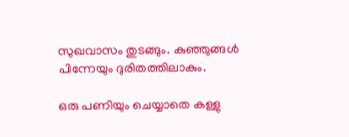സുഖവാസം തുടങ്ങും. കുഞ്ഞുങ്ങള്‍ പിന്നേയും ദുരിതത്തിലാകും.

ഒരു പണിയും ചെയ്യാതെ കള്ളു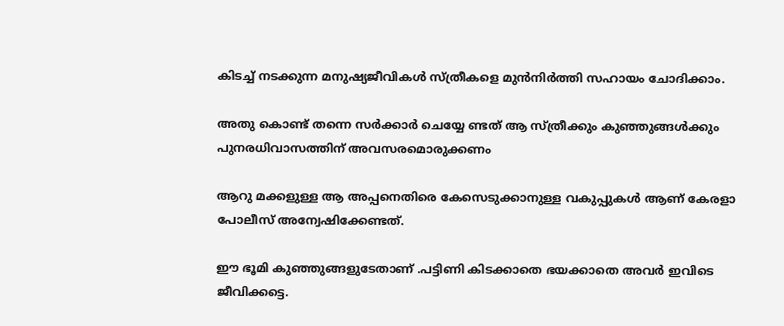കിടച്ച് നടക്കുന്ന മനുഷ്യജീവികള്‍ സ്ത്രീകളെ മുന്‍നിര്‍ത്തി സഹായം ചോദിക്കാം.

അതു കൊണ്ട് തന്നെ സര്‍ക്കാര്‍ ചെയ്യേ ണ്ടത് ആ സ്ത്രീക്കും കുഞ്ഞുങ്ങള്‍ക്കും പുനരധിവാസത്തിന് അവസരമൊരുക്കണം

ആറു മക്കളുള്ള ആ അപ്പനെതിരെ കേസെടുക്കാനുള്ള വകുപ്പുകള്‍ ആണ് കേരളാ പോലീസ് അന്വേഷിക്കേണ്ടത്.

ഈ ഭൂമി കുഞ്ഞുങ്ങളുടേതാണ് .പട്ടിണി കിടക്കാതെ ഭയക്കാതെ അവര്‍ ഇവിടെ ജീവിക്കട്ടെ.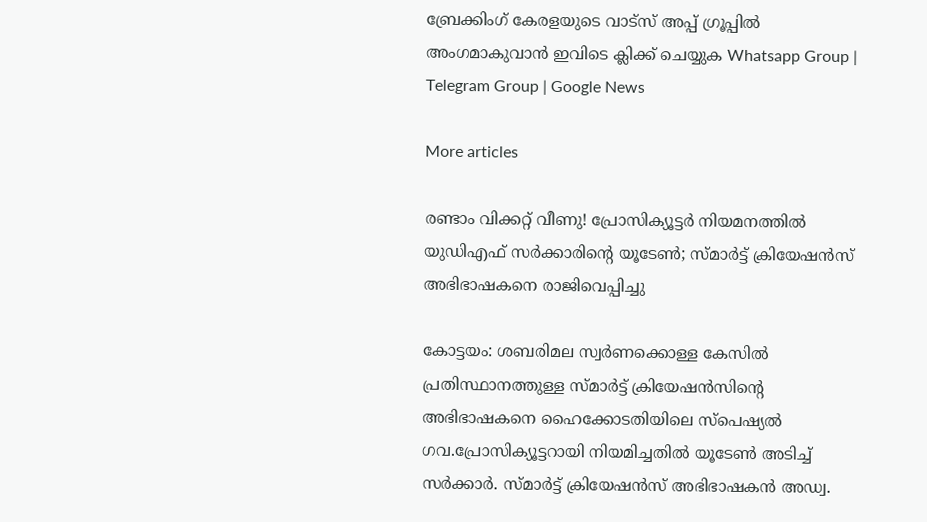ബ്രേക്കിംഗ് കേരളയുടെ വാട്സ് അപ്പ് ഗ്രൂപ്പിൽ അംഗമാകുവാൻ ഇവിടെ ക്ലിക്ക് ചെയ്യുക Whatsapp Group | Telegram Group | Google News

More articles

രണ്ടാം വിക്കറ്റ് വീണു! പ്രോസിക്യൂട്ടർ നിയമനത്തിൽ യുഡിഎഫ് സർക്കാരിന്റെ യൂടേൺ; സ്മാർട്ട് ക്രിയേഷൻസ് അഭിഭാഷകനെ രാജിവെപ്പിച്ചു

കോട്ടയം: ശബരിമല സ്വർണക്കൊള്ള കേസിൽ പ്രതിസ്ഥാനത്തുള്ള സ്മാർട്ട് ക്രിയേഷൻസിന്റെ അഭിഭാഷകനെ ഹൈക്കോടതിയിലെ സ്‌പെഷ്യൽ ഗവ.പ്രോസിക്യൂട്ടറായി നിയമിച്ചതിൽ യൂടേൺ അടിച്ച് സർക്കാർ. സ്മാർട്ട് ക്രിയേഷൻസ് അഭിഭാഷകൻ അഡ്വ.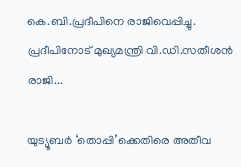കെ.ബി.പ്രദീപിനെ രാജിവെപ്പിച്ചു. പ്രദീപിനോട് മുഖ്യമന്ത്രി വി.ഡി.സതീശൻ രാജി...

യുട്യൂബർ ‘തൊപ്പി’ക്കെതിരെ അതീവ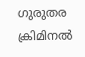ഗുരുതര ക്രിമിനൽ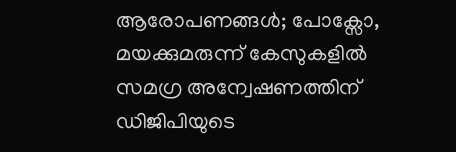ആരോപണങ്ങൾ; പോക്സോ, മയക്കുമരുന്ന് കേസുകളിൽ സമഗ്ര അന്വേഷണത്തിന് ഡിജിപിയുടെ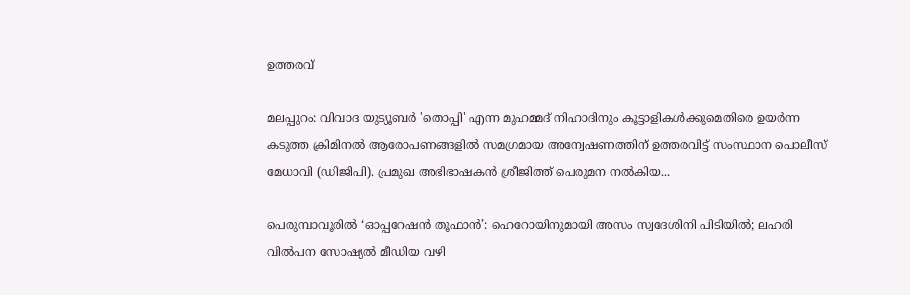ഉത്തരവ്

മലപ്പുറം: വിവാദ യുട്യൂബർ 'തൊപ്പി' എന്ന മുഹമ്മദ് നിഹാദിനും കൂട്ടാളികൾക്കുമെതിരെ ഉയർന്ന കടുത്ത ക്രിമിനൽ ആരോപണങ്ങളിൽ സമഗ്രമായ അന്വേഷണത്തിന് ഉത്തരവിട്ട് സംസ്ഥാന പൊലീസ് മേധാവി (ഡിജിപി). പ്രമുഖ അഭിഭാഷകൻ ശ്രീജിത്ത് പെരുമന നൽകിയ...

പെരുമ്പാവൂരിൽ ‘ഓപ്പറേഷൻ തൂഫാൻ’: ഹെറോയിനുമായി അസം സ്വദേശിനി പിടിയിൽ; ലഹരി വിൽപന സോഷ്യൽ മീഡിയ വഴി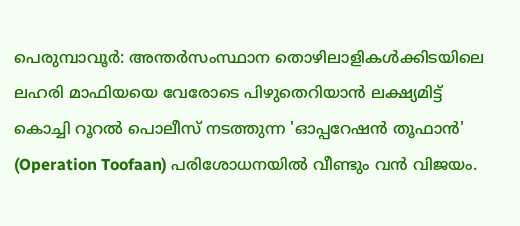പെരുമ്പാവൂർ: അന്തർസംസ്ഥാന തൊഴിലാളികൾക്കിടയിലെ ലഹരി മാഫിയയെ വേരോടെ പിഴുതെറിയാൻ ലക്ഷ്യമിട്ട് കൊച്ചി റൂറൽ പൊലീസ് നടത്തുന്ന 'ഓപ്പറേഷൻ തൂഫാൻ' (Operation Toofaan) പരിശോധനയിൽ വീണ്ടും വൻ വിജയം.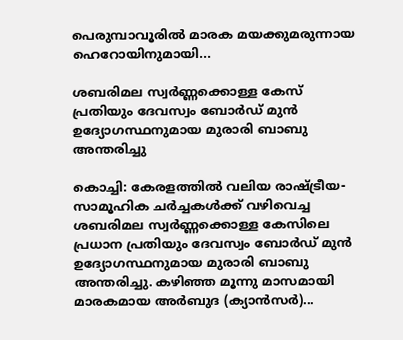പെരുമ്പാവൂരിൽ മാരക മയക്കുമരുന്നായ ഹെറോയിനുമായി...

ശബരിമല സ്വർണ്ണക്കൊള്ള കേസ് പ്രതിയും ദേവസ്വം ബോർഡ് മുൻ ഉദ്യോഗസ്ഥനുമായ മുരാരി ബാബു അന്തരിച്ചു

കൊച്ചി: കേരളത്തിൽ വലിയ രാഷ്ട്രീയ-സാമൂഹിക ചർച്ചകൾക്ക് വഴിവെച്ച ശബരിമല സ്വർണ്ണക്കൊള്ള കേസിലെ പ്രധാന പ്രതിയും ദേവസ്വം ബോർഡ് മുൻ ഉദ്യോഗസ്ഥനുമായ മുരാരി ബാബു അന്തരിച്ചു. കഴിഞ്ഞ മൂന്നു മാസമായി മാരകമായ അർബുദ (ക്യാൻസർ)...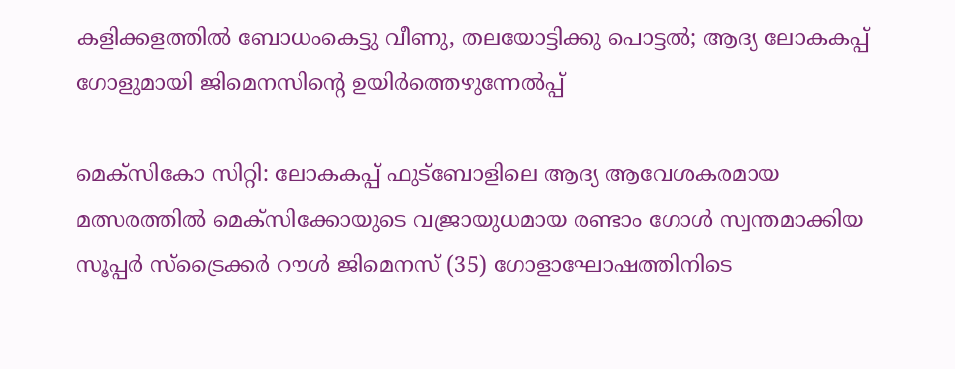കളിക്കളത്തില്‍ ബോധംകെട്ടു വീണു, തലയോട്ടിക്കു പൊട്ടൽ; ആദ്യ ലോകകപ്പ് ഗോളുമായി ജിമെനസിന്റെ ഉയിർത്തെഴുന്നേൽപ്പ്

മെക്‌സികോ സിറ്റി: ലോകകപ്പ് ഫുട്‌ബോളിലെ ആദ്യ ആവേശകരമായ മത്സരത്തിൽ മെക്‌സിക്കോയുടെ വജ്രായുധമായ രണ്ടാം ഗോൾ സ്വന്തമാക്കിയ സൂപ്പർ സ്‌ട്രൈക്കർ റൗൾ ജിമെനസ് (35) ഗോളാഘോഷത്തിനിടെ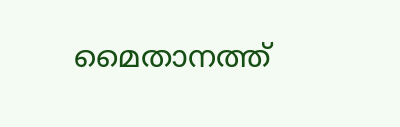മൈതാനത്ത്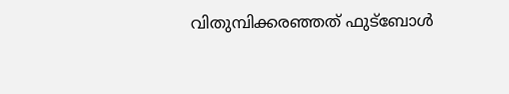വിതുമ്പിക്കരഞ്ഞത് ഫുട്ബോൾ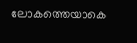ലോകത്തെയാകെ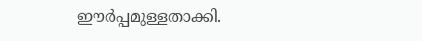ഈർപ്പമുള്ളതാക്കി.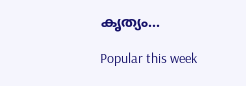കൃത്യം...

Popular this week